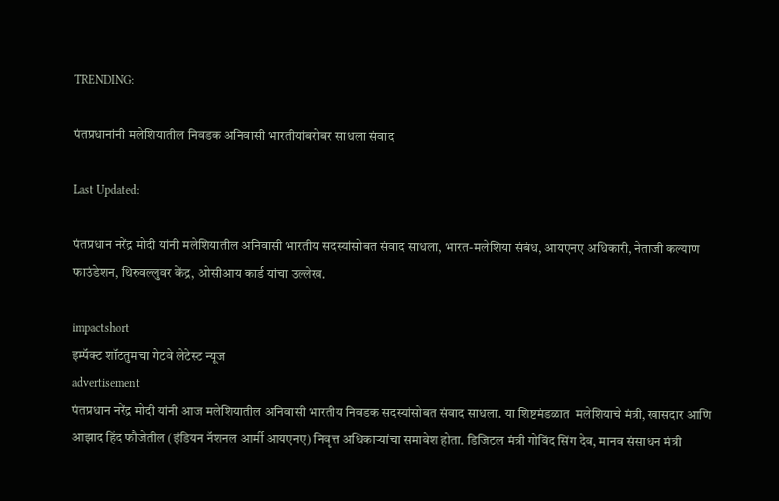TRENDING:

पंतप्रधानांनी मलेशियातील निवडक अनिवासी भारतीयांबरोबर साधला संवाद

Last Updated:

पंतप्रधान नरेंद्र मोदी यांनी मलेशियातील अनिवासी भारतीय सदस्यांसोबत संवाद साधला, भारत-मलेशिया संबंध, आयएनए अधिकारी, नेताजी कल्याण फाउंडेशन, थिरुवल्लुवर केंद्र, ओसीआय कार्ड यांचा उल्लेख.

impactshort
इम्पॅक्ट शॉटतुमचा गेटवे लेटेस्ट न्यूज
advertisement
पंतप्रधान नरेंद्र मोदी यांनी आज मलेशियातील अनिवासी भारतीय निवडक सदस्यांसोबत संवाद साधला. या शिष्टमंडळात  मलेशियाचे मंत्री, खासदार आणि आझाद हिंद फौजेतील (इंडियन नॅशनल आर्मी आयएनए) निवृत्त अधिकाऱ्यांचा समावेश होता. डिजिटल मंत्री गोविंद सिंग देव, मानव संसाधन मंत्री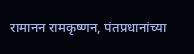रामानन रामकृष्णन, पंतप्रधानांच्या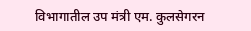विभागातील उप मंत्री एम. कुलसेगरन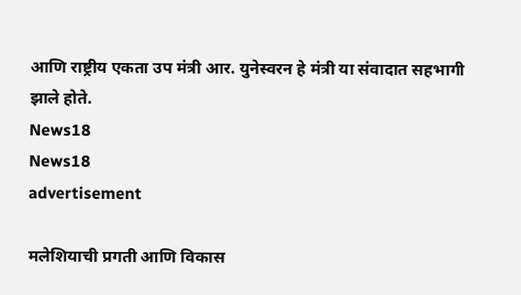आणि राष्ट्रीय एकता उप मंत्री आर. युनेस्वरन हे मंत्री या संवादात सहभागी झाले होते.
News18
News18
advertisement

मलेशियाची प्रगती आणि विकास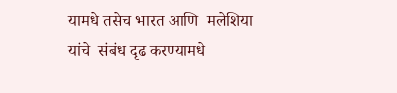यामधे तसेच भारत आणि  मलेशिया यांचे  संबंध दृढ करण्यामधे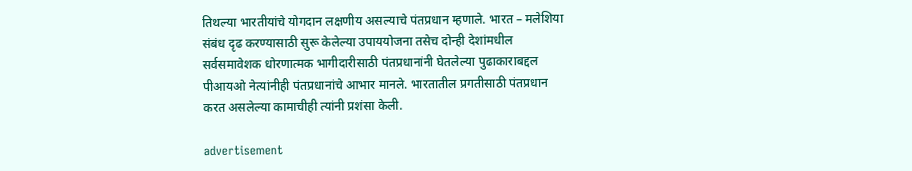तिथल्या भारतीयांचे योगदान लक्षणीय असल्याचे पंतप्रधान म्हणाले. भारत – मलेशिया संबंध दृढ करण्यासाठी सुरू केलेल्या उपाययोजना तसेच दोन्ही देशांमधील सर्वसमावेशक धोरणात्मक भागीदारीसाठी पंतप्रधानांनी घेतलेल्या पुढाकाराबद्दल पीआयओ नेत्यांनीही पंतप्रधानांचे आभार मानले. भारतातील प्रगतीसाठी पंतप्रधान करत असलेल्या कामाचीही त्यांनी प्रशंसा केली.

advertisement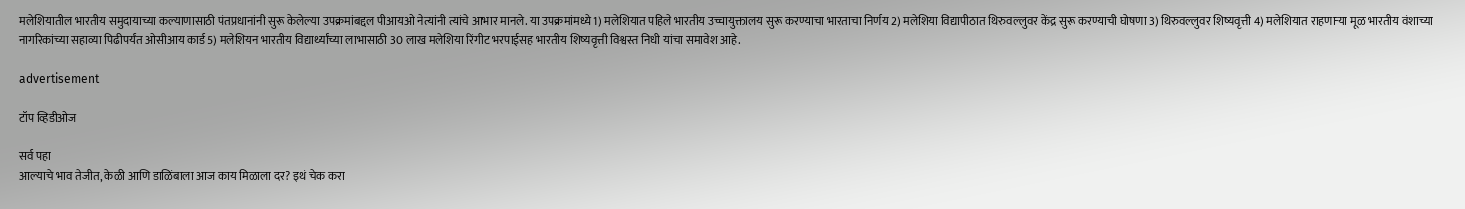मलेशियातील भारतीय समुदायाच्या कल्याणासाठी पंतप्रधानांनी सुरू केलेल्या उपक्रमांबद्दल पीआयओ नेत्यांनी त्यांचे आभार मानले. या उपक्रमांमध्ये 1) मलेशियात पहिले भारतीय उच्चायुक्तालय सुरू करण्याचा भारताचा निर्णय 2) मलेशिया विद्यापीठात थिरुवल्लुवर केंद्र सुरू करण्याची घोषणा 3) थिरुवल्लुवर शिष्यवृत्ती 4) मलेशियात राहणाऱ्या मूळ भारतीय वंशाच्या नागरिकांच्या सहाव्या पिढीपर्यंत ओसीआय कार्ड 5) मलेशियन भारतीय विद्यार्थ्यांच्या लाभासाठी 30 लाख मलेशिया रिंगीट भरपाईसह भारतीय शिष्यवृत्ती विश्वस्त निधी यांचा समावेश आहे.

advertisement

टॉप व्हिडीओज

सर्व पहा
आल्याचे भाव तेजीत, केळी आणि डाळिंबाला आज काय मिळाला दर? इथं चेक करा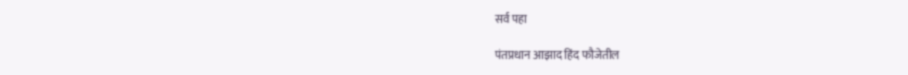सर्व पहा

पंतप्रधान आझाद हिंद फौजेतील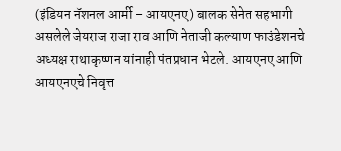(इंडियन नॅशनल आर्मी – आयएनए) बालक सेनेत सहभागी असलेले जेयराज राजा राव आणि नेताजी कल्याण फाउंडेशनचे अध्यक्ष राथाकृष्णन यांनाही पंतप्रधान भेटले. आयएनए आणि आयएनएचे निवृत्त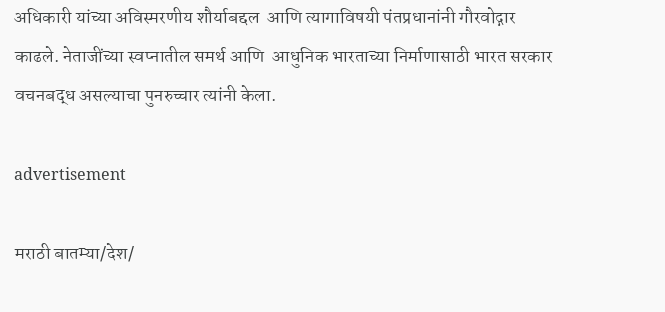अधिकारी यांच्या अविस्मरणीय शौर्याबद्दल  आणि त्यागाविषयी पंतप्रधानांनी गौरवोद्गार काढले. नेताजींच्या स्वप्नातील समर्थ आणि  आधुनिक भारताच्या निर्माणासाठी भारत सरकार वचनबद्ध असल्याचा पुनरुच्चार त्यांनी केला.

advertisement

मराठी बातम्या/देश/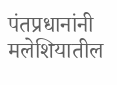पंतप्रधानांनी मलेशियातील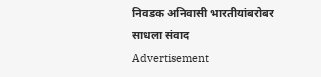निवडक अनिवासी भारतीयांबरोबर साधला संवाद
Advertisement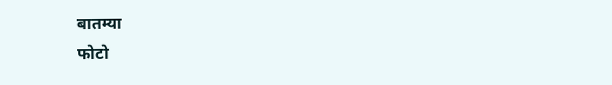बातम्या
फोटो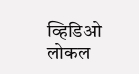व्हिडिओ
लोकल